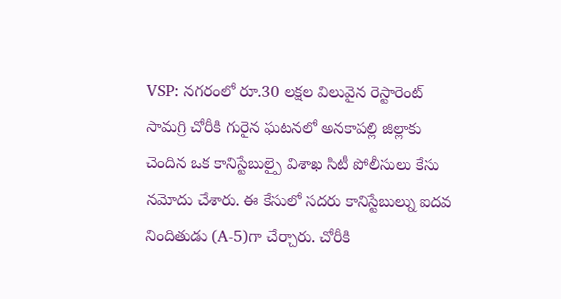VSP: నగరంలో రూ.30 లక్షల విలువైన రెస్టారెంట్ సామగ్రి చోరీకి గురైన ఘటనలో అనకాపల్లి జిల్లాకు చెందిన ఒక కానిస్టేబుల్పై విశాఖ సిటీ పోలీసులు కేసు నమోదు చేశారు. ఈ కేసులో సదరు కానిస్టేబుల్ను ఐదవ నిందితుడు (A-5)గా చేర్చారు. చోరీకి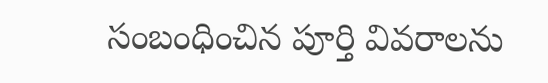సంబంధించిన పూర్తి వివరాలను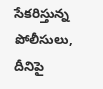సేకరిస్తున్న పోలీసులు, దీనిపై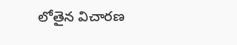లోతైన విచారణ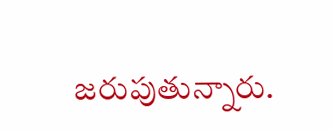జరుపుతున్నారు.